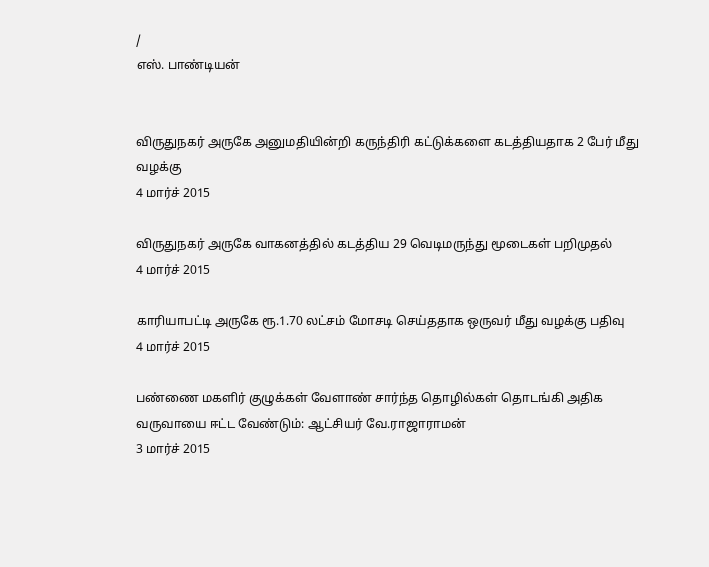/
எஸ். பாண்டியன்


விருதுநகர் அருகே அனுமதியின்றி கருந்திரி கட்டுக்களை கடத்தியதாக 2 பேர் மீது வழக்கு
4 மார்ச் 2015

விருதுநகர் அருகே வாகனத்தில் கடத்திய 29 வெடிமருந்து மூடைகள் பறிமுதல்
4 மார்ச் 2015

காரியாபட்டி அருகே ரூ.1.70 லட்சம் மோசடி செய்ததாக ஒருவர் மீது வழக்கு பதிவு
4 மார்ச் 2015

பண்ணை மகளிர் குழுக்கள் வேளாண் சார்ந்த தொழில்கள் தொடங்கி அதிக வருவாயை ஈட்ட வேண்டும்: ஆட்சியர் வே.ராஜாராமன்
3 மார்ச் 2015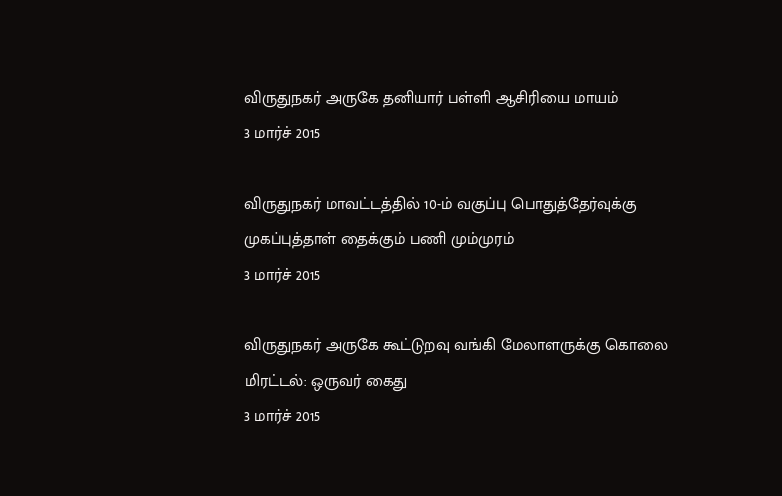விருதுநகர் அருகே தனியார் பள்ளி ஆசிரியை மாயம்
3 மார்ச் 2015

விருதுநகர் மாவட்டத்தில் 10-ம் வகுப்பு பொதுத்தேர்வுக்கு முகப்புத்தாள் தைக்கும் பணி மும்முரம்
3 மார்ச் 2015

விருதுநகர் அருகே கூட்டுறவு வங்கி மேலாளருக்கு கொலை மிரட்டல்: ஒருவர் கைது
3 மார்ச் 2015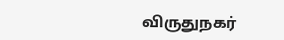விருதுநகர்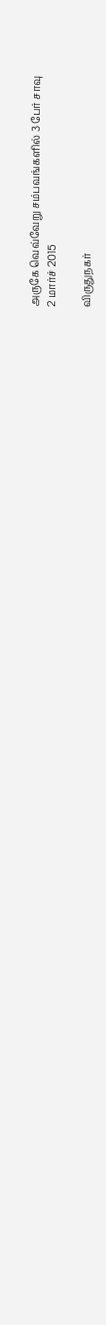அருகே வெவ்வேறு சம்பவங்களில் 3 பேர் சாவு
2 மார்ச் 2015

விருதுநகர்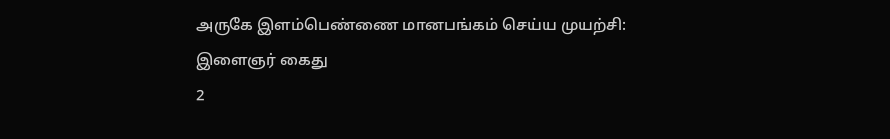அருகே இளம்பெண்ணை மானபங்கம் செய்ய முயற்சி: இளைஞர் கைது
2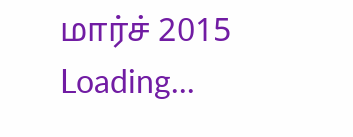மார்ச் 2015
Loading...